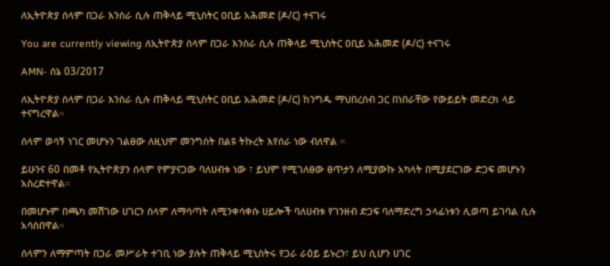ለኢትዮጵያ ሰላም በጋራ እንስራ ሲሉ ጠቅላይ ሚኒስትር ዐቢይ አሕመድ (ዶ/ር) ተናገሩ

You are currently viewing ለኢትዮጵያ ሰላም በጋራ እንስራ ሲሉ ጠቅላይ ሚኒስትር ዐቢይ አሕመድ (ዶ/ር) ተናገሩ

AMN- ሰኔ 03/2017

ለኢትዮጵያ ሰላም በጋራ እንስራ ሲሉ ጠቅላይ ሚኒስትር ዐቢይ አሕመድ (ዶ/ር) ከንግዱ ማህበረሰብ ጋር በነበራቸው የውይይት መድረክ ላይ ተናግረዋል።

ሰላም ወሳኝ ነገር መሆኑን ገልፀው ለዚህም መንግስት በልዩ ትኩረት እየሰራ ነው ብለዋል ።

ይሁንና 60 በመቶ የኢትዮጵያን ሰላም የምያናጋው ባለሀብቱ ነው ፣ ይህም የሚገለፀው ፀጥታን ለሚያውኩ አካላት በሚያደርገው ድጋፍ መሆኑን አስረድተዋል።

በመሆኑም በጫካ መሽገው ሀገርን ሰላም ለማሳጣት ለሚንቀሳቀሱ ሀይሎች ባለሀብቱ የገንዘብ ድጋፍ ባለማድረግ ኃላፊነቱን ሊወጣ ይገባል ሲሉ አሳስበዋል።

ሰላምን ለማምጣት በጋራ መሥራት ተገቢ ነው ያሉት ጠቅላይ ሚኒስትሩ የጋራ ራዕይ ይኑረን፣ ይህ ሲሆን ሀገር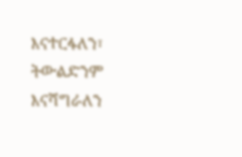እናተርፋለን፣ ትውልድንም እናሻግራለን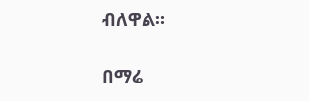ብለዋል።

በማሬ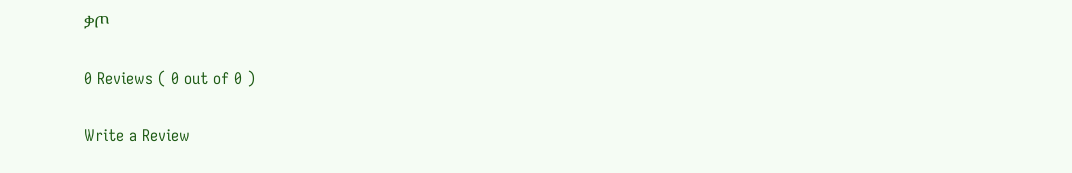ቃጦ

0 Reviews ( 0 out of 0 )

Write a Review